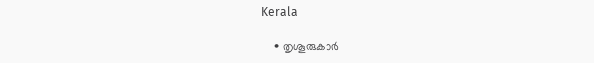Kerala

    • തൃശൂരുകാര്‍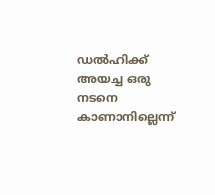ഡല്‍ഹിക്ക് അയച്ച ഒരു നടനെ കാണാനില്ലെന്ന്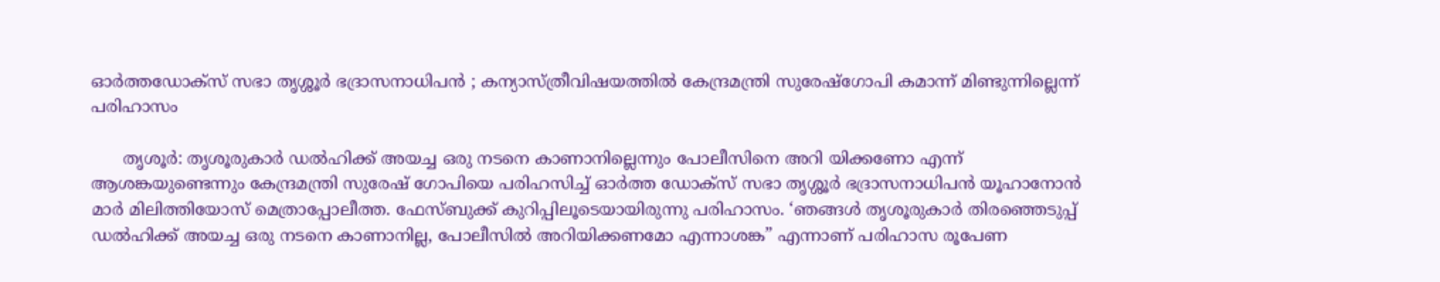ഓര്‍ത്തഡോക്സ് സഭാ തൃശ്ശൂര്‍ ഭദ്രാസനാധിപന്‍ ; കന്യാസ്ത്രീവിഷയത്തില്‍ കേന്ദ്രമന്ത്രി സുരേഷ്‌ഗോപി കമാന്ന് മിണ്ടുന്നില്ലെന്ന് പരിഹാസം

      തൃശൂര്‍: തൃശൂരുകാര്‍ ഡല്‍ഹിക്ക് അയച്ച ഒരു നടനെ കാണാനില്ലെന്നും പോലീസിനെ അറി യിക്കണോ എന്ന് ആശങ്കയുണ്ടെന്നും കേന്ദ്രമന്ത്രി സുരേഷ് ഗോപിയെ പരിഹസിച്ച് ഓര്‍ത്ത ഡോക്സ് സഭാ തൃശ്ശൂര്‍ ഭദ്രാസനാധിപന്‍ യൂഹാനോന്‍ മാര്‍ മിലിത്തിയോസ് മെത്രാപ്പോലീത്ത. ഫേസ്ബുക്ക് കുറിപ്പിലൂടെയായിരുന്നു പരിഹാസം. ‘ഞങ്ങള്‍ തൃശൂരുകാര്‍ തിരഞ്ഞെടുപ്പ് ഡല്‍ഹിക്ക് അയച്ച ഒരു നടനെ കാണാനില്ല, പോലീസില്‍ അറിയിക്കണമോ എന്നാശങ്ക” എന്നാണ് പരിഹാസ രൂപേണ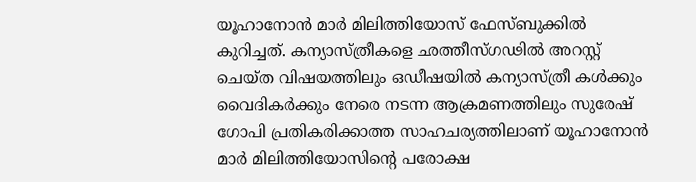യൂഹാനോന്‍ മാര്‍ മിലിത്തിയോസ് ഫേസ്ബുക്കില്‍ കുറിച്ചത്. കന്യാസ്ത്രീകളെ ഛത്തീസ്ഗഢില്‍ അറസ്റ്റ് ചെയ്ത വിഷയത്തിലും ഒഡീഷയില്‍ കന്യാസ്ത്രീ കള്‍ക്കും വൈദികര്‍ക്കും നേരെ നടന്ന ആക്രമണത്തിലും സുരേഷ് ഗോപി പ്രതികരിക്കാത്ത സാഹചര്യത്തിലാണ് യൂഹാനോന്‍ മാര്‍ മിലിത്തിയോസിന്റെ പരോക്ഷ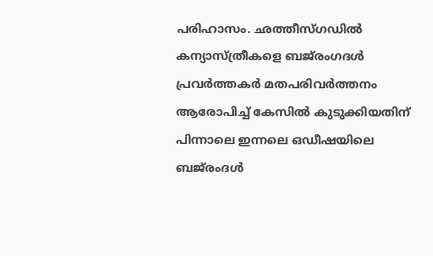പരിഹാസം. ഛത്തീസ്ഗഡില്‍ കന്യാസ്ത്രീകളെ ബജ്‌രംഗദള്‍ പ്രവര്‍ത്തകര്‍ മതപരിവര്‍ത്തനം ആരോപിച്ച് കേസില്‍ കുടുക്കിയതിന് പിന്നാലെ ഇന്നലെ ഒഡീഷയിലെ ബജ്‌രംദള്‍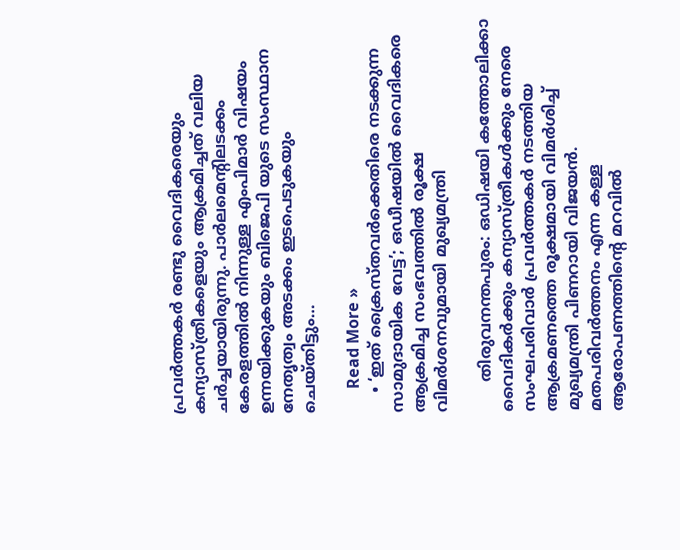പ്രവര്‍ത്തകര്‍ രണ്ടു വൈദികരെയും കന്യാസ്ത്രീകളെയും ആക്രമിച്ചത് വലിയ ചര്‍ച്ചയായിരുന്നു. പാര്‍ലമെന്റിലടക്കം കേരളത്തില്‍ നിന്നുള്ള എംപിമാര്‍ വിഷയം ഉന്നയിക്കുകയും ബിജെപി യുടെ സംസ്ഥാന നേതൃത്വം അടക്കം ഇടപെടുകയും ചെയ്തിട്ടും…

      Read More »
    • ‘ഇത് ക്രൈസ്തവര്‍ക്കെതിരെ നടക്കുന്ന സാമുദായിക വേട്ട’; ഒഡീഷയില്‍ വൈദികരെ ആക്രമിച്ച സംഭവത്തില്‍ രൂക്ഷ വിമര്‍ശനവുമായി മുഖ്യമന്ത്രി

      തിരുവനന്തപുരം: ഒഡിഷയി കത്തോലിക്കാ വൈദികര്‍ക്കും കന്യാസ്ത്രീകള്‍ക്കും നേരെ സംഘപരിവാര്‍ പ്രവര്‍ത്തകര്‍ നടത്തിയ ആക്രമണത്തെ രൂക്ഷമായി വിമര്‍ശിച്ച് മുഖ്യമന്ത്രി പിണറായി വിജയന്‍. മതപരിവര്‍ത്തനം എന്ന കള്ള ആരോപണത്തിന്റെ മറവില്‍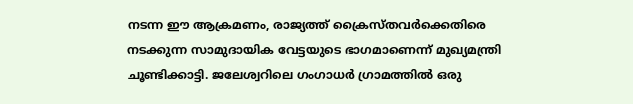നടന്ന ഈ ആക്രമണം, രാജ്യത്ത് ക്രൈസ്തവര്‍ക്കെതിരെ നടക്കുന്ന സാമുദായിക വേട്ടയുടെ ഭാഗമാണെന്ന് മുഖ്യമന്ത്രി ചൂണ്ടിക്കാട്ടി. ജലേശ്വറിലെ ഗംഗാധര്‍ ഗ്രാമത്തില്‍ ഒരു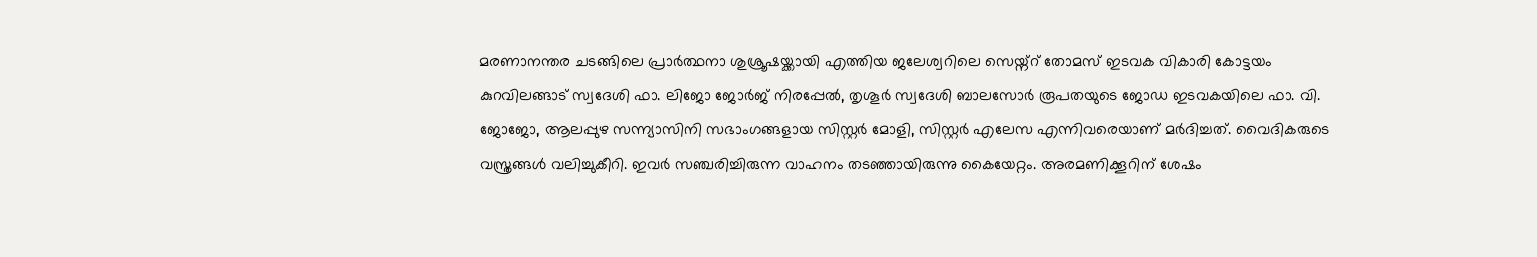മരണാനന്തര ചടങ്ങിലെ പ്രാര്‍ത്ഥനാ ശുശ്രൂഷയ്ക്കായി എത്തിയ ജലേശ്വറിലെ സെയ്ന്റ് തോമസ് ഇടവക വികാരി കോട്ടയം കുറവിലങ്ങാട് സ്വദേശി ഫാ. ലിജോ ജോര്‍ജ് നിരപ്പേല്‍, തൃശൂര്‍ സ്വദേശി ബാലസോര്‍ രൂപതയുടെ ജോഡ ഇടവകയിലെ ഫാ. വി. ജോജോ, ആലപ്പുഴ സന്ന്യാസിനി സഭാംഗങ്ങളായ സിസ്റ്റര്‍ മോളി, സിസ്റ്റര്‍ എലേസ എന്നിവരെയാണ് മര്‍ദിച്ചത്. വൈദികരുടെ വസ്ത്രങ്ങള്‍ വലിച്ചുകീറി. ഇവര്‍ സഞ്ചരിച്ചിരുന്ന വാഹനം തടഞ്ഞായിരുന്നു കൈയേറ്റം. അരമണിക്കൂറിന് ശേഷം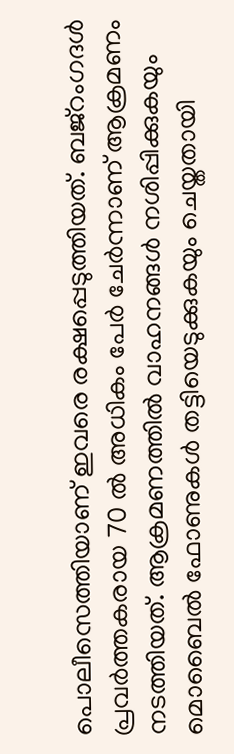പൊലീസെത്തിയാണ് ഇവരെ രക്ഷപ്പെടുത്തിയത്. ബജ്‌റംഗദള്‍ പ്രവര്‍ത്തകരായ 70 ല്‍ അധികം പേര്‍ ചേര്‍ന്നാണ് ആക്രമണം നടത്തിയത്. ആക്രമണത്തില്‍ വാഹനങ്ങള്‍ നശിപ്പിക്കുകയും മൊബൈല്‍ ഫോണുകള്‍ തട്ടിയെടുക്കുകയും ചെയ്തതായി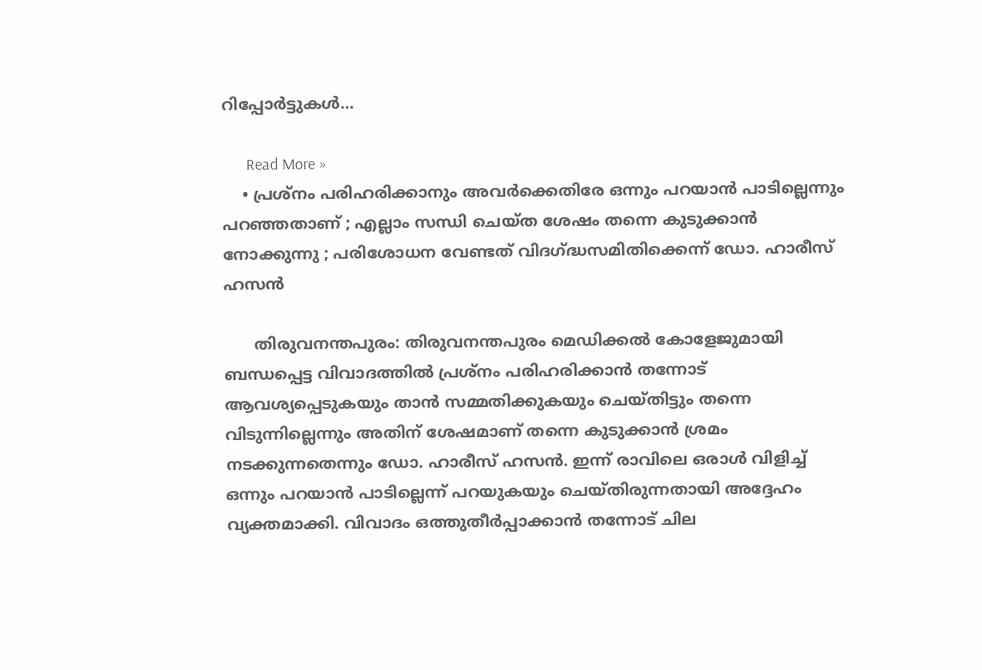റിപ്പോര്‍ട്ടുകള്‍…

      Read More »
    • പ്രശ്‌നം പരിഹരിക്കാനും അവര്‍ക്കെതിരേ ഒന്നും പറയാന്‍ പാടില്ലെന്നും പറഞ്ഞതാണ് ; എല്ലാം സന്ധി ചെയ്ത ശേഷം തന്നെ കുടുക്കാന്‍ നോക്കുന്നു ; പരിശോധന വേണ്ടത് വിദഗ്ദ്ധസമിതിക്കെന്ന് ഡോ. ഹാരീസ് ഹസന്‍

      തിരുവനന്തപുരം: തിരുവനന്തപുരം മെഡിക്കല്‍ കോളേജുമായി ബന്ധപ്പെട്ട വിവാദത്തില്‍ പ്രശ്‌നം പരിഹരിക്കാന്‍ തന്നോട് ആവശ്യപ്പെടുകയും താന്‍ സമ്മതിക്കുകയും ചെയ്തിട്ടും തന്നെ വിടുന്നില്ലെന്നും അതിന് ശേഷമാണ് തന്നെ കുടുക്കാന്‍ ശ്രമം നടക്കുന്നതെന്നും ഡോ. ഹാരീസ് ഹസന്‍. ഇന്ന് രാവിലെ ഒരാള്‍ വിളിച്ച് ഒന്നും പറയാന്‍ പാടില്ലെന്ന് പറയുകയും ചെയ്തിരുന്നതായി അദ്ദേഹം വ്യക്തമാക്കി. വിവാദം ഒത്തുതീര്‍പ്പാക്കാന്‍ തന്നോട് ചില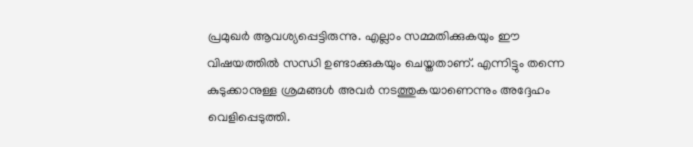പ്രമുഖര്‍ ആവശ്യപ്പെട്ടിരുന്നു. എല്ലാം സമ്മതിക്കുകയും ഈ വിഷയത്തില്‍ സന്ധി ഉണ്ടാക്കുകയും ചെയ്തതാണ്. എന്നിട്ടും തന്നെ കുടുക്കാനുള്ള ശ്രമങ്ങള്‍ അവര്‍ നടത്തുകയാണെന്നും അദ്ദേഹം വെളിപ്പെടുത്തി.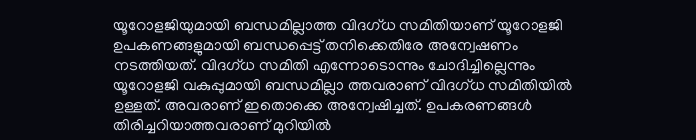യൂറോളജിയുമായി ബന്ധമില്ലാത്ത വിദഗ്ധ സമിതിയാണ് യൂറോളജി ഉപകണങ്ങളുമായി ബന്ധപ്പെട്ട് തനിക്കെതിരേ അന്വേഷണം നടത്തിയത്. വിദഗ്ധ സമിതി എന്നോടൊന്നും ചോദിച്ചില്ലെന്നും യൂറോളജി വകുപ്പുമായി ബന്ധമില്ലാ ത്തവരാണ് വിദഗ്ധ സമിതിയില്‍ ഉള്ളത്. അവരാണ് ഇതൊക്കെ അന്വേഷിച്ചത്. ഉപകരണങ്ങള്‍ തിരിച്ചറിയാത്തവരാണ് മുറിയില്‍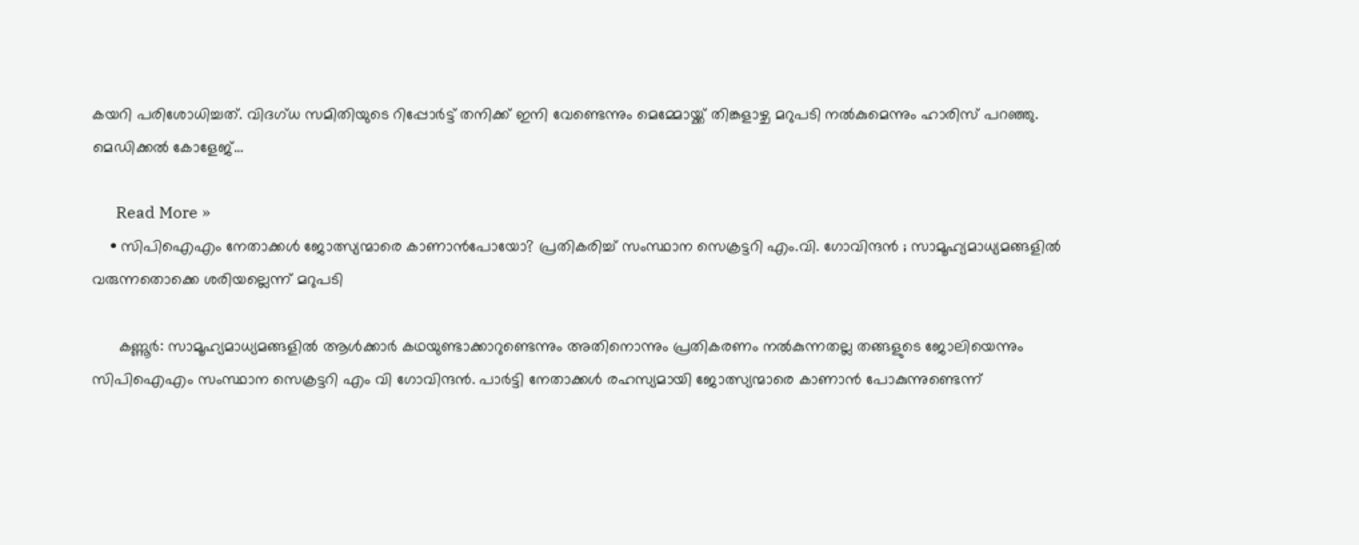കയറി പരിശോധിച്ചത്. വിദഗ്ധ സമിതിയുടെ റിപ്പോര്‍ട്ട് തനിക്ക് ഇനി വേണ്ടെന്നും മെമ്മോയ്ക്ക് തിങ്കളാഴ്ച മറുപടി നല്‍കുമെന്നും ഹാരിസ് പറഞ്ഞു. മെഡിക്കല്‍ കോളേജ്…

      Read More »
    • സിപിഐഎം നേതാക്കള്‍ ജോത്സ്യന്മാരെ കാണാന്‍പോയോ? പ്രതികരിച്ച് സംസ്ഥാന സെക്രട്ടറി എം.വി. ഗോവിന്ദന്‍ ; സാമൂഹ്യമാധ്യമങ്ങളില്‍ വരുന്നതൊക്കെ ശരിയല്ലെന്ന് മറുപടി

      കണ്ണൂര്‍: സാമൂഹ്യമാധ്യമങ്ങളില്‍ ആള്‍ക്കാര്‍ കഥയുണ്ടാക്കാറുണ്ടെന്നും അതിനൊന്നും പ്രതികരണം നല്‍കുന്നതല്ല തങ്ങളുടെ ജോലിയെന്നും സിപിഐഎം സംസ്ഥാന സെക്രട്ടറി എം വി ഗോവിന്ദന്‍. പാര്‍ട്ടി നേതാക്കള്‍ രഹസ്യമായി ജോത്സ്യന്മാരെ കാണാന്‍ പോകുന്നുണ്ടെന്ന്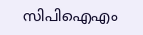സിപിഐഎം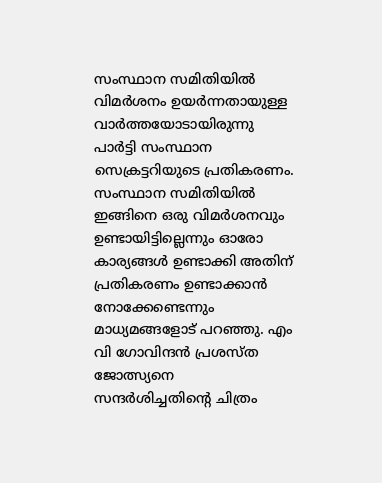സംസ്ഥാന സമിതിയില്‍ വിമര്‍ശനം ഉയര്‍ന്നതായുള്ള വാര്‍ത്തയോടായിരുന്നു പാര്‍ട്ടി സംസ്ഥാന സെക്രട്ടറിയുടെ പ്രതികരണം. സംസ്ഥാന സമിതിയില്‍ ഇങ്ങിനെ ഒരു വിമര്‍ശനവും ഉണ്ടായിട്ടില്ലെന്നും ഓരോ കാര്യങ്ങള്‍ ഉണ്ടാക്കി അതിന് പ്രതികരണം ഉണ്ടാക്കാന്‍ നോക്കേണ്ടെന്നും മാധ്യമങ്ങളോട് പറഞ്ഞു. എം വി ഗോവിന്ദന്‍ പ്രശസ്ത ജോത്സ്യനെ സന്ദര്‍ശിച്ചതിന്റെ ചിത്രം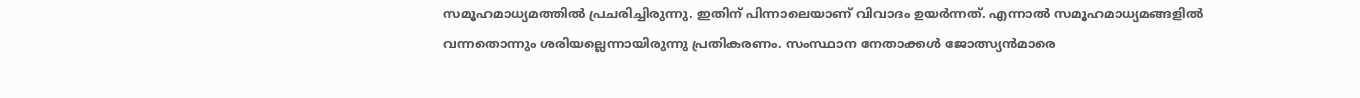സമൂഹമാധ്യമത്തില്‍ പ്രചരിച്ചിരുന്നു. ഇതിന് പിന്നാലെയാണ് വിവാദം ഉയര്‍ന്നത്. എന്നാല്‍ സമൂഹമാധ്യമങ്ങളില്‍ വന്നതൊന്നും ശരിയല്ലെന്നായിരുന്നു പ്രതികരണം. സംസ്ഥാന നേതാക്കള്‍ ജോത്സ്യന്‍മാരെ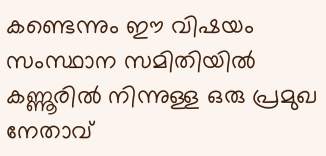കണ്ടെന്നും ഈ വിഷയം സംസ്ഥാന സമിതിയില്‍ കണ്ണൂരില്‍ നിന്നുള്ള ഒരു പ്രമുഖ നേതാവ്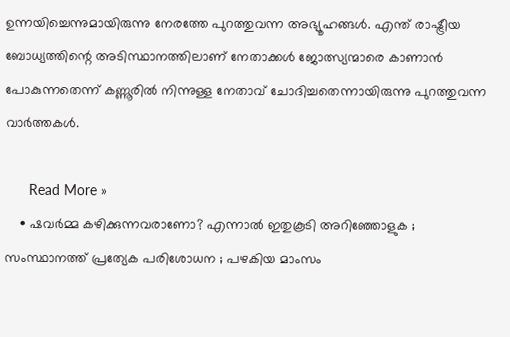ഉന്നയിച്ചെന്നുമായിരുന്നു നേരത്തേ പുറത്തുവന്ന അഭ്യൂഹങ്ങള്‍. എന്ത് രാഷ്ട്രീയ ബോധ്യത്തിന്റെ അടിസ്ഥാനത്തിലാണ് നേതാക്കള്‍ ജോത്സ്യന്മാരെ കാണാന്‍ പോകുന്നതെന്ന് കണ്ണൂരില്‍ നിന്നുള്ള നേതാവ് ചോദിച്ചതെന്നായിരുന്നു പുറത്തുവന്ന വാര്‍ത്തകള്‍.

      Read More »
    • ഷവര്‍മ്മ കഴിക്കുന്നവരാണോ? എന്നാല്‍ ഇതുകൂടി അറിഞ്ഞോളുക ; സംസ്ഥാനത്ത് പ്രത്യേക പരിശോധന ; പഴകിയ മാംസം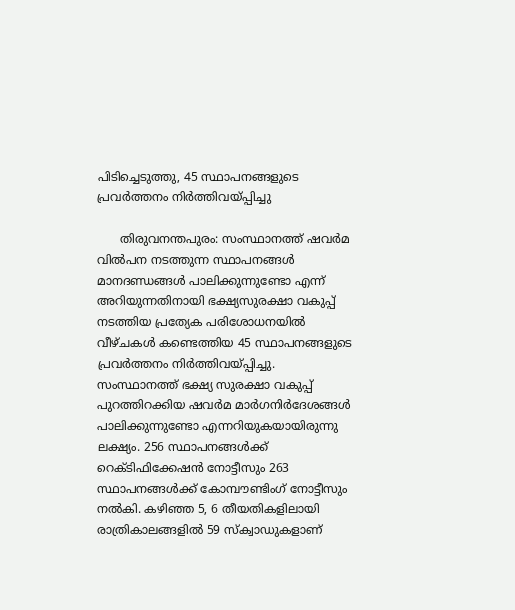പിടിച്ചെടുത്തു, 45 സ്ഥാപനങ്ങളുടെ പ്രവര്‍ത്തനം നിര്‍ത്തിവയ്പ്പിച്ചു

      തിരുവനന്തപുരം: സംസ്ഥാനത്ത് ഷവര്‍മ വില്‍പന നടത്തുന്ന സ്ഥാപനങ്ങള്‍ മാനദണ്ഡങ്ങള്‍ പാലിക്കുന്നുണ്ടോ എന്ന് അറിയുന്നതിനായി ഭക്ഷ്യസുരക്ഷാ വകുപ്പ് നടത്തിയ പ്രത്യേക പരിശോധനയില്‍ വീഴ്ചകള്‍ കണ്ടെത്തിയ 45 സ്ഥാപനങ്ങളുടെ പ്രവര്‍ത്തനം നിര്‍ത്തിവയ്പ്പിച്ചു. സംസ്ഥാനത്ത് ഭക്ഷ്യ സുരക്ഷാ വകുപ്പ് പുറത്തിറക്കിയ ഷവര്‍മ മാര്‍ഗനിര്‍ദേശങ്ങള്‍ പാലിക്കുന്നുണ്ടോ എന്നറിയുകയായിരുന്നു ലക്ഷ്യം. 256 സ്ഥാപനങ്ങള്‍ക്ക് റെക്ടിഫിക്കേഷന്‍ നോട്ടീസും 263 സ്ഥാപനങ്ങള്‍ക്ക് കോമ്പൗണ്ടിംഗ് നോട്ടീസും നല്‍കി. കഴിഞ്ഞ 5, 6 തീയതികളിലായി രാത്രികാലങ്ങളില്‍ 59 സ്‌ക്വാഡുകളാണ്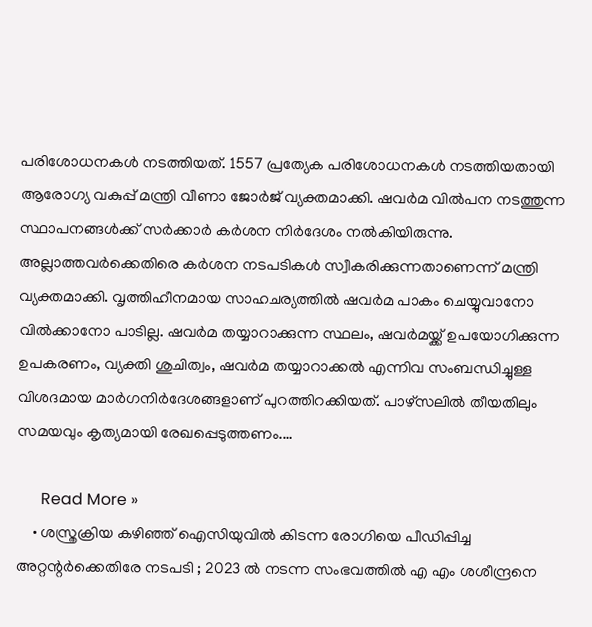പരിശോധനകള്‍ നടത്തിയത്. 1557 പ്രത്യേക പരിശോധനകള്‍ നടത്തിയതായി ആരോഗ്യ വകുപ്പ് മന്ത്രി വീണാ ജോര്‍ജ് വ്യക്തമാക്കി. ഷവര്‍മ വില്‍പന നടത്തുന്ന സ്ഥാപനങ്ങള്‍ക്ക് സര്‍ക്കാര്‍ കര്‍ശന നിര്‍ദേശം നല്‍കിയിരുന്നു. അല്ലാത്തവര്‍ക്കെതിരെ കര്‍ശന നടപടികള്‍ സ്വീകരിക്കുന്നതാണെന്ന് മന്ത്രി വ്യക്തമാക്കി. വൃത്തിഹീനമായ സാഹചര്യത്തില്‍ ഷവര്‍മ പാകം ചെയ്യുവാനോ വില്‍ക്കാനോ പാടില്ല. ഷവര്‍മ തയ്യാറാക്കുന്ന സ്ഥലം, ഷവര്‍മയ്ക്ക് ഉപയോഗിക്കുന്ന ഉപകരണം, വ്യക്തി ശുചിത്വം, ഷവര്‍മ തയ്യാറാക്കല്‍ എന്നിവ സംബന്ധിച്ചുള്ള വിശദമായ മാര്‍ഗനിര്‍ദേശങ്ങളാണ് പുറത്തിറക്കിയത്. പാഴ്സലില്‍ തീയതിലും സമയവും കൃത്യമായി രേഖപ്പെടുത്തണം.…

      Read More »
    • ശസ്ത്രക്രിയ കഴിഞ്ഞ് ഐസിയുവില്‍ കിടന്ന രോഗിയെ പീഡിപ്പിച്ച അറ്റന്റര്‍ക്കെതിരേ നടപടി ; 2023 ല്‍ നടന്ന സംഭവത്തില്‍ എ എം ശശീന്ദ്രനെ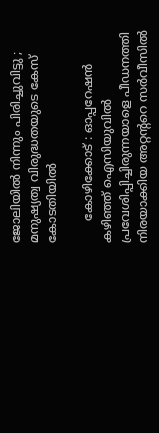ജോലിയില്‍ നിന്നും പിരിച്ചുവിട്ടു ; മനുഷ്യത്വ വിരുദ്ധതയുടെ കേസ് കോടതിയില്‍

      കോഴിക്കോട് : ഓപ്പറേഷന്‍ കഴിഞ്ഞ് ഐസിയുവില്‍ പ്രവേശിപ്പിച്ചിരുന്നയാളെ പീഡനത്തി നിരയാക്കിയ അറ്റന്ററെ സര്‍വീസില്‍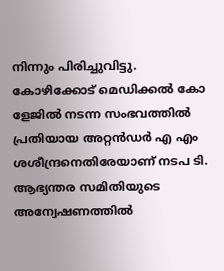നിന്നും പിരിച്ചുവിട്ടു. കോഴിക്കോട് മെഡിക്കല്‍ കോ ളേജില്‍ നടന്ന സംഭവത്തില്‍ പ്രതിയായ അറ്റന്‍ഡര്‍ എ എം ശശീന്ദ്രനെതിരേയാണ് നടപ ടി. ആഭ്യന്തര സമിതിയുടെ അന്വേഷണത്തില്‍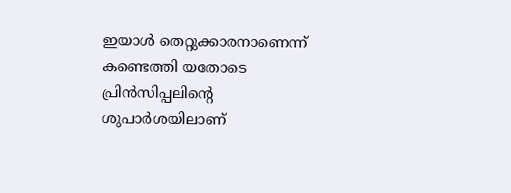ഇയാള്‍ തെറ്റുക്കാരനാണെന്ന് കണ്ടെത്തി യതോടെ പ്രിന്‍സിപ്പലിന്റെ ശുപാര്‍ശയിലാണ്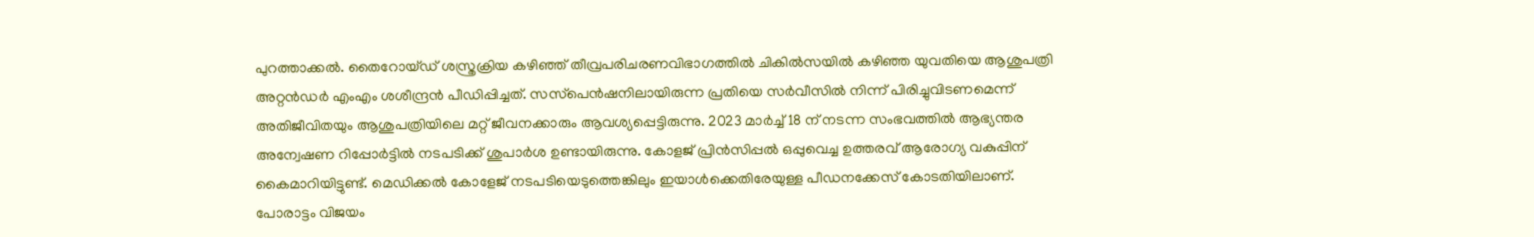പുറത്താക്കല്‍. തൈറോയ്ഡ് ശസ്ത്രക്രിയ കഴിഞ്ഞ് തീവ്രപരിചരണവിഭാഗത്തില്‍ ചികില്‍സയില്‍ കഴിഞ്ഞ യുവതിയെ ആശുപത്രി അറ്റന്‍ഡര്‍ എംഎം ശശീന്ദ്രന്‍ പീഡിപ്പിച്ചത്. സസ്‌പെന്‍ഷനിലായിരുന്ന പ്രതിയെ സര്‍വീസില്‍ നിന്ന് പിരിച്ചുവിടണമെന്ന് അതിജീവിതയും ആശുപത്രിയിലെ മറ്റ് ജീവനക്കാരും ആവശ്യപ്പെട്ടിരുന്നു. 2023 മാര്‍ച്ച് 18 ന് നടന്ന സംഭവത്തില്‍ ആഭ്യന്തര അന്വേഷണ റിപ്പോര്‍ട്ടില്‍ നടപടിക്ക് ശുപാര്‍ശ ഉണ്ടായിരുന്നു. കോളജ് പ്രിന്‍സിപ്പല്‍ ഒപ്പുവെച്ച ഉത്തരവ് ആരോഗ്യ വകുപ്പിന് കൈമാറിയിട്ടുണ്ട്. മെഡിക്കല്‍ കോളേജ് നടപടിയെടുത്തെങ്കിലും ഇയാള്‍ക്കെതിരേയുള്ള പീഡനക്കേസ് കോടതിയിലാണ്. പോരാട്ടം വിജയം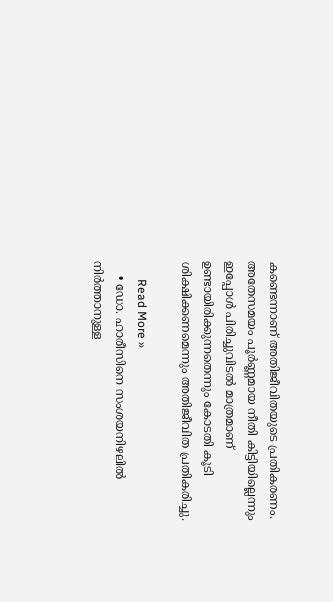കണ്ടെന്നാണ് അതിജീവിതയുടെ പ്രതികരണം. അതേസമയം പൂര്‍ണ്ണമായ നീതി കിട്ടിയില്ലെന്നും ഇപ്പോള്‍ പിരിച്ചുവിടല്‍ മാത്രമാണ് ഉണ്ടായിരിക്കുന്നതെന്നും കോടതി കൂടി ശിക്ഷിക്കണമെന്നും അതിജീവിത പ്രതികരിച്ചു.

      Read More »
    • ഡോ. ഹാരീസിനെ സംശയനിഴലില്‍ നിര്‍ത്താനുള്ള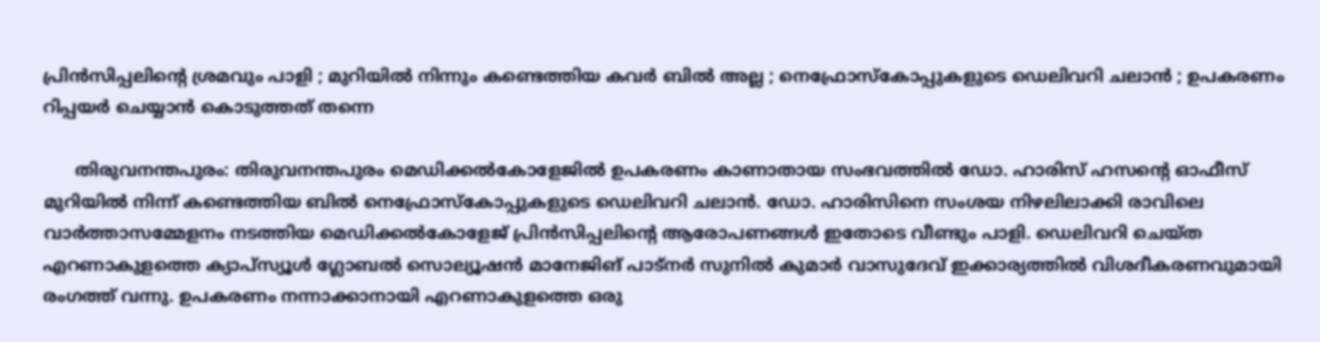പ്രിന്‍സിപ്പലിന്റെ ശ്രമവും പാളി ; മുറിയില്‍ നിന്നും കണ്ടെത്തിയ കവര്‍ ബില്‍ അല്ല ; നെഫ്രോസ്‌കോപ്പുകളുടെ ഡെലിവറി ചലാന്‍ ; ഉപകരണം റിപ്പയര്‍ ചെയ്യാന്‍ കൊടുത്തത് തന്നെ

      തിരുവനന്തപുരം: തിരുവനന്തപുരം മെഡിക്കല്‍കോളേജില്‍ ഉപകരണം കാണാതായ സംഭവത്തില്‍ ഡോ. ഹാരിസ് ഹസന്റെ ഓഫീസ് മുറിയില്‍ നിന്ന് കണ്ടെത്തിയ ബില്‍ നെഫ്രോസ്‌കോപ്പുകളുടെ ഡെലിവറി ചലാന്‍. ഡോ. ഹാരിസിനെ സംശയ നിഴലിലാക്കി രാവിലെ വാര്‍ത്താസമ്മേളനം നടത്തിയ മെഡിക്കല്‍കോളേജ് പ്രിന്‍സിപ്പലിന്റെ ആരോപണങ്ങള്‍ ഇതോടെ വീണ്ടും പാളി. ഡെലിവറി ചെയ്ത എറണാകുളത്തെ ക്യാപ്‌സ്യൂള്‍ ഗ്ലോബല്‍ സൊല്യൂഷന്‍ മാനേജിങ് പാട്‌നര്‍ സുനില്‍ കുമാര്‍ വാസുദേവ് ഇക്കാര്യത്തില്‍ വിശദീകരണവുമായി രംഗത്ത് വന്നു. ഉപകരണം നന്നാക്കാനായി എറണാകുളത്തെ ഒരു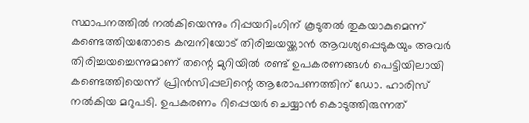സ്ഥാപനത്തില്‍ നല്‍കിയെന്നും റിപ്പയറിംഗിന് കൂടുതല്‍ തുകയാകുമെന്ന് കണ്ടെത്തിയതോടെ കമ്പനിയോട് തിരിച്ചയയ്ക്കാന്‍ ആവശ്യപ്പെടുകയും അവര്‍ തിരിച്ചയച്ചെന്നുമാണ് തന്റെ മുറിയില്‍ രണ്ട് ഉപകരണങ്ങള്‍ പെട്ടിയിലായി കണ്ടെത്തിയെന്ന് പ്രിന്‍സിപ്പലിന്റെ ആരോപണത്തിന് ഡോ. ഹാരിസ് നല്‍കിയ മറുപടി. ഉപകരണം റിപ്പെയര്‍ ചെയ്യാന്‍ കൊടുത്തിരുന്നത്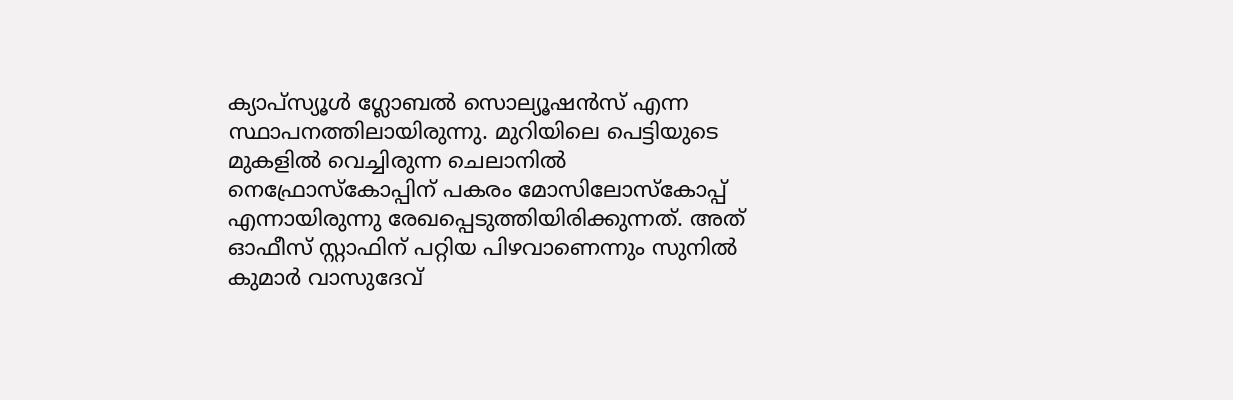ക്യാപ്‌സ്യൂള്‍ ഗ്ലോബല്‍ സൊല്യൂഷന്‍സ് എന്ന സ്ഥാപനത്തിലായിരുന്നു. മുറിയിലെ പെട്ടിയുടെ മുകളില്‍ വെച്ചിരുന്ന ചെലാനില്‍ നെഫ്രോസ്‌കോപ്പിന് പകരം മോസിലോസ്‌കോപ്പ് എന്നായിരുന്നു രേഖപ്പെടുത്തിയിരിക്കുന്നത്. അത് ഓഫീസ് സ്റ്റാഫിന് പറ്റിയ പിഴവാണെന്നും സുനില്‍ കുമാര്‍ വാസുദേവ്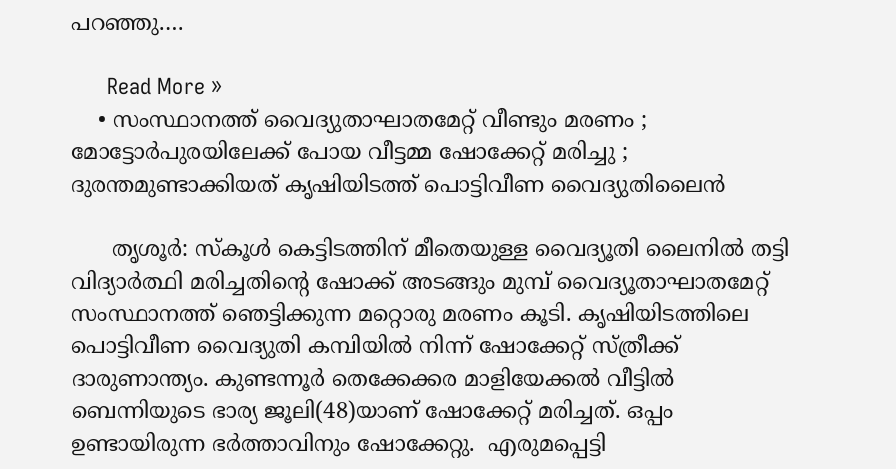പറഞ്ഞു.…

      Read More »
    • സംസ്ഥാനത്ത് വൈദ്യുതാഘാതമേറ്റ് വീണ്ടും മരണം ;  മോട്ടോര്‍പുരയിലേക്ക് പോയ വീട്ടമ്മ ഷോക്കേറ്റ് മരിച്ചു ; ദുരന്തമുണ്ടാക്കിയത് കൃഷിയിടത്ത് പൊട്ടിവീണ വൈദ്യുതിലൈന്‍

      തൃശൂര്‍: സ്‌കൂള്‍ കെട്ടിടത്തിന് മീതെയുള്ള വൈദ്യൂതി ലൈനില്‍ തട്ടി വിദ്യാര്‍ത്ഥി മരിച്ചതിന്റെ ഷോക്ക് അടങ്ങും മുമ്പ് വൈദ്യൂതാഘാതമേറ്റ് സംസ്ഥാനത്ത് ഞെട്ടിക്കുന്ന മറ്റൊരു മരണം കൂടി. കൃഷിയിടത്തിലെ പൊട്ടിവീണ വൈദ്യുതി കമ്പിയില്‍ നിന്ന് ഷോക്കേറ്റ് സ്ത്രീക്ക് ദാരുണാന്ത്യം. കുണ്ടന്നൂര്‍ തെക്കേക്കര മാളിയേക്കല്‍ വീട്ടില്‍ ബെന്നിയുടെ ഭാര്യ ജൂലി(48)യാണ് ഷോക്കേറ്റ് മരിച്ചത്. ഒപ്പം ഉണ്ടായിരുന്ന ഭര്‍ത്താവിനും ഷോക്കേറ്റു.  എരുമപ്പെട്ടി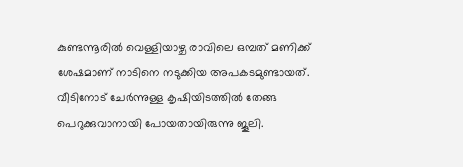കുണ്ടന്നൂരില്‍ വെള്ളിയാഴ്ച രാവിലെ ഒമ്പത് മണിക്ക് ശേഷമാണ് നാടിനെ നടുക്കിയ അപകടമുണ്ടായത്. വീടിനോട് ചേര്‍ന്നുള്ള കൃഷിയിടത്തില്‍ തേങ്ങ പെറുക്കുവാനായി പോയതായിരുന്നു ജൂലി.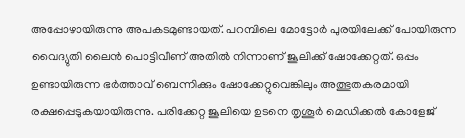അപ്പോഴായിരുന്നു അപകടമുണ്ടായത്. പറമ്പിലെ മോട്ടോര്‍ പുരയിലേക്ക് പോയിരുന്ന വൈദ്യുതി ലൈന്‍ പൊട്ടിവീണ് അതില്‍ നിന്നാണ് ജൂലിക്ക് ഷോക്കേറ്റത്. ഒപ്പം ഉണ്ടായിരുന്ന ഭര്‍ത്താവ് ബെന്നിക്കും ഷോക്കേറ്റുവെങ്കിലും അത്ഭുതകരമായി രക്ഷപ്പെടുകയായിരുന്നു. പരിക്കേറ്റ ജൂലിയെ ഉടനെ തൃശൂര്‍ മെഡിക്കല്‍ കോളേജ്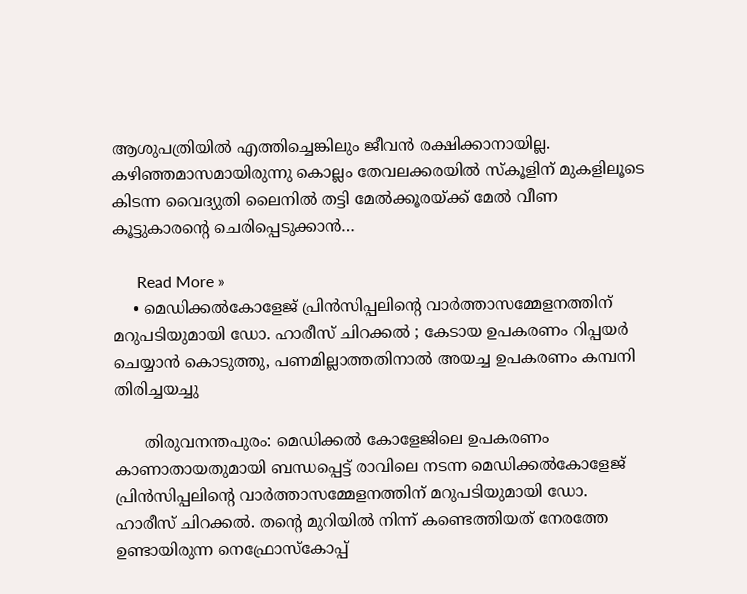ആശുപത്രിയില്‍ എത്തിച്ചെങ്കിലും ജീവന്‍ രക്ഷിക്കാനായില്ല. കഴിഞ്ഞമാസമായിരുന്നു കൊല്ലം തേവലക്കരയില്‍ സ്‌കൂളിന് മുകളിലൂടെ കിടന്ന വൈദ്യുതി ലൈനില്‍ തട്ടി മേല്‍ക്കൂരയ്ക്ക് മേല്‍ വീണ കൂട്ടുകാരന്റെ ചെരിപ്പെടുക്കാന്‍…

      Read More »
    • മെഡിക്കല്‍കോളേജ് പ്രിന്‍സിപ്പലിന്റെ വാര്‍ത്താസമ്മേളനത്തിന് മറുപടിയുമായി ഡോ. ഹാരീസ് ചിറക്കല്‍ ; കേടായ ഉപകരണം റിപ്പയര്‍ ചെയ്യാന്‍ കൊടുത്തു, പണമില്ലാത്തതിനാല്‍ അയച്ച ഉപകരണം കമ്പനി തിരിച്ചയച്ചു

      തിരുവനന്തപുരം: മെഡിക്കല്‍ കോളേജിലെ ഉപകരണം കാണാതായതുമായി ബന്ധപ്പെട്ട് രാവിലെ നടന്ന മെഡിക്കല്‍കോളേജ് പ്രിന്‍സിപ്പലിന്റെ വാര്‍ത്താസമ്മേളനത്തിന് മറുപടിയുമായി ഡോ. ഹാരീസ് ചിറക്കല്‍. തന്റെ മുറിയില്‍ നിന്ന് കണ്ടെത്തിയത് നേരത്തേ ഉണ്ടായിരുന്ന നെഫ്രോസ്‌കോപ്പ്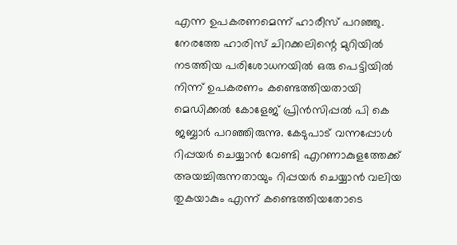എന്ന ഉപകരണമെന്ന് ഹാരീസ് പറഞ്ഞു. നേരത്തേ ഹാരിസ് ചിറക്കലിന്റെ മുറിയില്‍ നടത്തിയ പരിശോധനയില്‍ ഒരു പെട്ടിയില്‍ നിന്ന് ഉപകരണം കണ്ടെത്തിയതായി മെഡിക്കല്‍ കോളേജ് പ്രിന്‍സിപ്പല്‍ പി കെ ജബ്ബാര്‍ പറഞ്ഞിരുന്നു. കേടുപാട് വന്നപ്പോള്‍ റിപ്പയര്‍ ചെയ്യാന്‍ വേണ്ടി എറണാകുളത്തേക്ക് അയച്ചിരുന്നതായും റിപ്പയര്‍ ചെയ്യാന്‍ വലിയ തുകയാകും എന്ന് കണ്ടെത്തിയതോടെ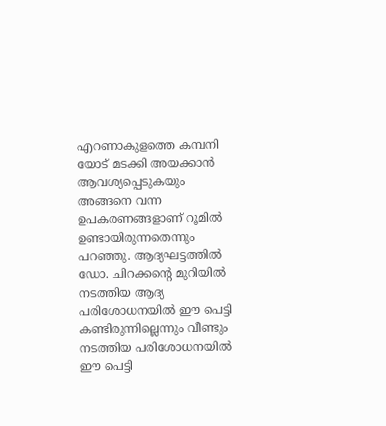എറണാകുളത്തെ കമ്പനി യോട് മടക്കി അയക്കാന്‍ ആവശ്യപ്പെടുകയും അങ്ങനെ വന്ന ഉപകരണങ്ങളാണ് റൂമില്‍ ഉണ്ടായിരുന്നതെന്നും പറഞ്ഞു. ആദ്യഘട്ടത്തില്‍ ഡോ. ചിറക്കന്റെ മുറിയില്‍ നടത്തിയ ആദ്യ പരിശോധനയില്‍ ഈ പെട്ടി കണ്ടിരുന്നില്ലെന്നും വീണ്ടും നടത്തിയ പരിശോധനയില്‍ ഈ പെട്ടി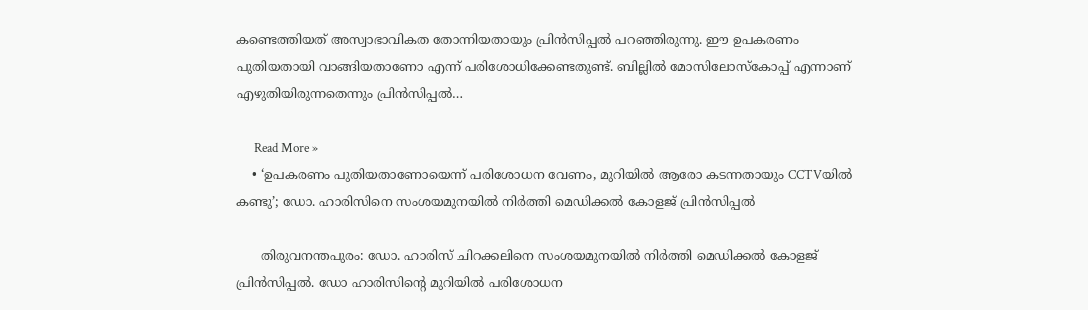കണ്ടെത്തിയത് അസ്വാഭാവികത തോന്നിയതായും പ്രിന്‍സിപ്പല്‍ പറഞ്ഞിരുന്നു. ഈ ഉപകരണം പുതിയതായി വാങ്ങിയതാണോ എന്ന് പരിശോധിക്കേണ്ടതുണ്ട്. ബില്ലില്‍ മോസിലോസ്‌കോപ്പ് എന്നാണ് എഴുതിയിരുന്നതെന്നും പ്രിന്‍സിപ്പല്‍…

      Read More »
    • ‘ഉപകരണം പുതിയതാണോയെന്ന് പരിശോധന വേണം, മുറിയില്‍ ആരോ കടന്നതായും CCTVയില്‍ കണ്ടു’; ഡോ. ഹാരിസിനെ സംശയമുനയില്‍ നിര്‍ത്തി മെഡിക്കല്‍ കോളജ് പ്രിന്‍സിപ്പല്‍

      തിരുവനന്തപുരം: ഡോ. ഹാരിസ് ചിറക്കലിനെ സംശയമുനയില്‍ നിര്‍ത്തി മെഡിക്കല്‍ കോളജ് പ്രിന്‍സിപ്പല്‍. ഡോ ഹാരിസിന്റെ മുറിയില്‍ പരിശോധന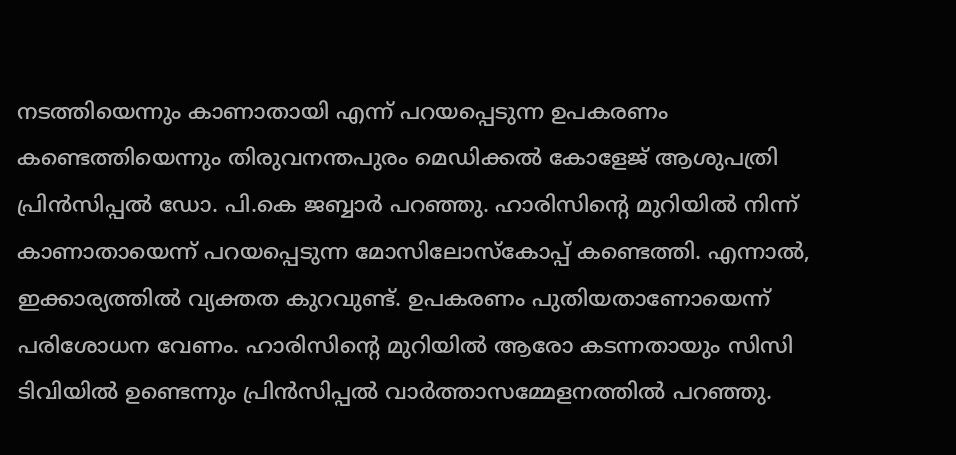നടത്തിയെന്നും കാണാതായി എന്ന് പറയപ്പെടുന്ന ഉപകരണം കണ്ടെത്തിയെന്നും തിരുവനന്തപുരം മെഡിക്കല്‍ കോളേജ് ആശുപത്രി പ്രിന്‍സിപ്പല്‍ ഡോ. പി.കെ ജബ്ബാര്‍ പറഞ്ഞു. ഹാരിസിന്റെ മുറിയില്‍ നിന്ന് കാണാതായെന്ന് പറയപ്പെടുന്ന മോസിലോസ്‌കോപ്പ് കണ്ടെത്തി. എന്നാല്‍, ഇക്കാര്യത്തില്‍ വ്യക്തത കുറവുണ്ട്. ഉപകരണം പുതിയതാണോയെന്ന് പരിശോധന വേണം. ഹാരിസിന്റെ മുറിയില്‍ ആരോ കടന്നതായും സിസി ടിവിയില്‍ ഉണ്ടെന്നും പ്രിന്‍സിപ്പല്‍ വാര്‍ത്താസമ്മേളനത്തില്‍ പറഞ്ഞു.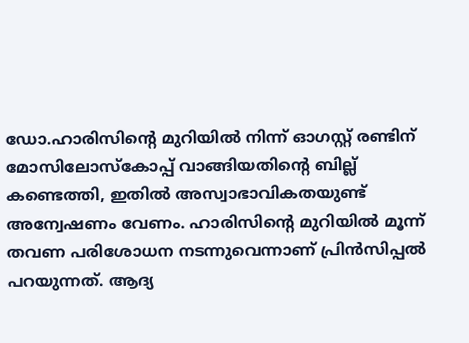ഡോ.ഹാരിസിന്റെ മുറിയില്‍ നിന്ന് ഓഗസ്റ്റ് രണ്ടിന് മോസിലോസ്‌കോപ്പ് വാങ്ങിയതിന്റെ ബില്ല് കണ്ടെത്തി, ഇതില്‍ അസ്വാഭാവികതയുണ്ട് അന്വേഷണം വേണം. ഹാരിസിന്റെ മുറിയില്‍ മൂന്ന് തവണ പരിശോധന നടന്നുവെന്നാണ് പ്രിന്‍സിപ്പല്‍ പറയുന്നത്. ആദ്യ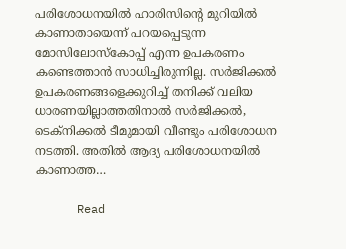പരിശോധനയില്‍ ഹാരിസിന്റെ മുറിയില്‍ കാണാതായെന്ന് പറയപ്പെടുന്ന മോസിലോസ്‌കോപ്പ് എന്ന ഉപകരണം കണ്ടെത്താന്‍ സാധിച്ചിരുന്നില്ല. സര്‍ജിക്കല്‍ ഉപകരണങ്ങളെക്കുറിച്ച് തനിക്ക് വലിയ ധാരണയില്ലാത്തതിനാല്‍ സര്‍ജിക്കല്‍, ടെക്നിക്കല്‍ ടീമുമായി വീണ്ടും പരിശോധന നടത്തി. അതില്‍ ആദ്യ പരിശോധനയില്‍ കാണാത്ത…

      Read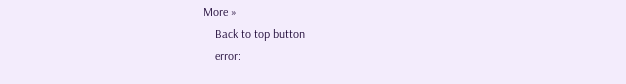More »
    Back to top button
    error: